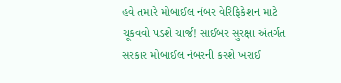હવે તમારે મોબાઈલ નંબર વેરિફિકેશન માટે ચૂકવવો પડશે ચાર્જ! સાઈબર સુરક્ષા અંતર્ગત સરકાર મોબાઈલ નંબરની કરશે ખરાઈ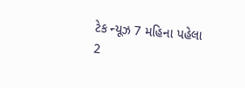ટેક ન્યૂઝ 7 મહિના પહેલા
2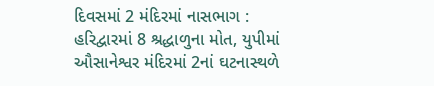દિવસમાં 2 મંદિરમાં નાસભાગ : હરિદ્વારમાં 8 શ્રદ્ધાળુના મોત, યુપીમાં ઔસાનેશ્વર મંદિરમાં 2નાં ઘટનાસ્થળે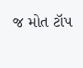જ મોત ટૉપ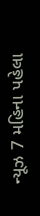ન્યૂઝ 7 મહિના પહેલા